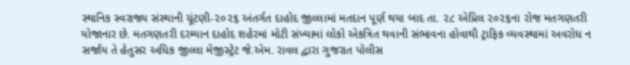સ્થાનિક સ્વરાજ્ય સંસ્થાની ચૂંટણી-૨૦૨૬ અંતર્ગત દાહોદ જીલ્લામાં મતદાન પૂર્ણ થયા બાદ તા. ૨૮ એપ્રિલ ૨૦૨૬ના રોજ મતગણતરી યોજાનાર છે. મતગણતરી દરમ્યાન દાહોદ શહેરમાં મોટી સંખ્યામાં લોકો એકત્રિત થવાની સંભાવના હોવાથી ટ્રાફિક વ્યવસ્થામાં અવરોધ ન સર્જાય તે હેતુસર અધિક જીલ્લા મેજીસ્ટ્રેટ જે.એમ. રાવલ દ્વારા ગુજરાત પોલીસ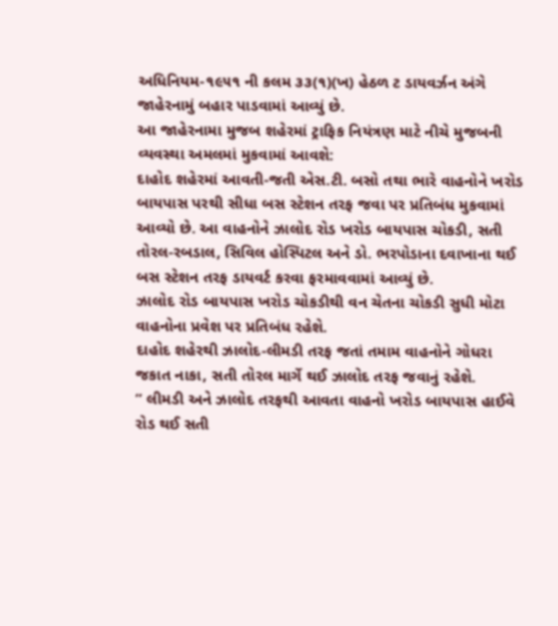અધિનિયમ-૧૯૫૧ ની કલમ ૩૩(૧)(ખ) હેઠળ ટ ડાયવર્ઝન અંગે જાહેરનામું બહાર પાડવામાં આવ્યું છે.
આ જાહેરનામા મુજબ શહેરમાં ટ્રાફિક નિયંત્રણ માટે નીચે મુજબની વ્યવસ્થા અમલમાં મુકવામાં આવશે:
દાહોદ શહેરમાં આવતી-જતી એસ.ટી. બસો તથા ભારે વાહનોને ખરોડ બાયપાસ પરથી સીધા બસ સ્ટેશન તરફ જવા પર પ્રતિબંધ મુકવામાં આવ્યો છે. આ વાહનોને ઝાલોદ રોડ ખરોડ બાયપાસ ચોકડી, સતી તોરલ-રબડાલ, સિવિલ હોસ્પિટલ અને ડો. ભરપોડાના દવાખાના થઈ બસ સ્ટેશન તરફ ડાયવર્ટ કરવા ફરમાવવામાં આવ્યું છે.
ઝાલોદ રોડ બાયપાસ ખરોડ ચોકડીથી વન ચેતના ચોકડી સુધી મોટા વાહનોના પ્રવેશ પર પ્રતિબંધ રહેશે.
દાહોદ શહેરથી ઝાલોદ-લીમડી તરફ જતાં તમામ વાહનોને ગોધરા જકાત નાકા, સતી તોરલ માર્ગે થઈ ઝાલોદ તરફ જવાનું રહેશે.
” લીમડી અને ઝાલોદ તરફથી આવતા વાહનો ખરોડ બાયપાસ હાઈવે રોડ થઈ સતી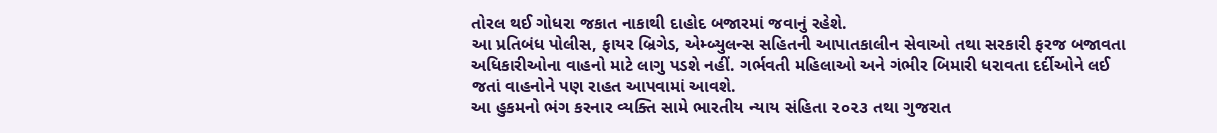તોરલ થઈ ગોધરા જકાત નાકાથી દાહોદ બજારમાં જવાનું રહેશે.
આ પ્રતિબંધ પોલીસ, ફાયર બ્રિગેડ, એમ્બ્યુલન્સ સહિતની આપાતકાલીન સેવાઓ તથા સરકારી ફરજ બજાવતા અધિકારીઓના વાહનો માટે લાગુ પડશે નહીં. ગર્ભવતી મહિલાઓ અને ગંભીર બિમારી ધરાવતા દર્દીઓને લઈ જતાં વાહનોને પણ રાહત આપવામાં આવશે.
આ હુકમનો ભંગ કરનાર વ્યક્તિ સામે ભારતીય ન્યાય સંહિતા ૨૦૨૩ તથા ગુજરાત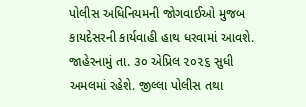પોલીસ અધિનિયમની જોગવાઈઓ મુજબ કાયદેસરની કાર્યવાહી હાથ ધરવામાં આવશે.
જાહેરનામું તા. ૩૦ એપ્રિલ ૨૦૨૬ સુધી અમલમાં રહેશે. જીલ્લા પોલીસ તથા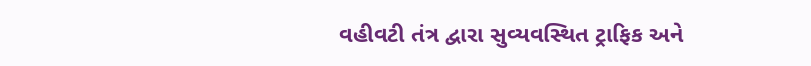વહીવટી તંત્ર દ્વારા સુવ્યવસ્થિત ટ્રાફિક અને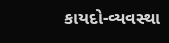કાયદો-વ્યવસ્થા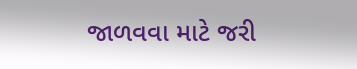જાળવવા માટે જરી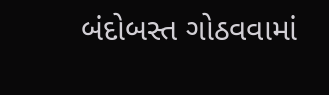બંદોબસ્ત ગોઠવવામાં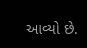આવ્યો છે.